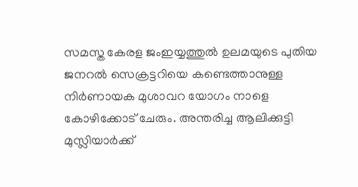സമസ്ത കേരള ജംഇയ്യത്തുൽ ഉലമയുടെ പുതിയ ജനറൽ സെക്രട്ടറിയെ കണ്ടെത്താനുള്ള നിർണായക മുശാവറ യോഗം നാളെ കോഴിക്കോട് ചേരും. അന്തരിച്ച ആലിക്കുട്ടി മുസ്ലിയാർക്ക്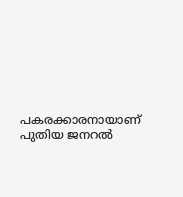പകരക്കാരനായാണ് പുതിയ ജനറൽ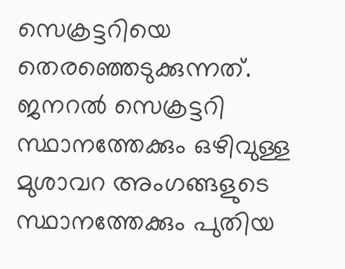സെക്രട്ടറിയെ തെരഞ്ഞെടുക്കുന്നത്.
ജനറൽ സെക്രട്ടറി സ്ഥാനത്തേക്കും ഒഴിവുള്ള മുശാവറ അംഗങ്ങളുടെ സ്ഥാനത്തേക്കും പുതിയ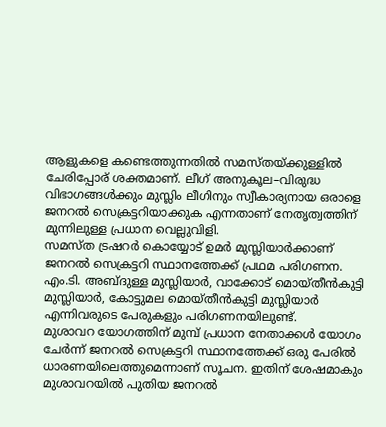ആളുകളെ കണ്ടെത്തുന്നതിൽ സമസ്തയ്ക്കുള്ളിൽ ചേരിപ്പോര് ശക്തമാണ്. ലീഗ് അനുകൂല–വിരുദ്ധ വിഭാഗങ്ങൾക്കും മുസ്ലിം ലീഗിനും സ്വീകാര്യനായ ഒരാളെ ജനറൽ സെക്രട്ടറിയാക്കുക എന്നതാണ് നേതൃത്വത്തിന് മുന്നിലുള്ള പ്രധാന വെല്ലുവിളി.
സമസ്ത ട്രഷറർ കൊയ്യോട് ഉമർ മുസ്ലിയാർക്കാണ് ജനറൽ സെക്രട്ടറി സ്ഥാനത്തേക്ക് പ്രഥമ പരിഗണന. എം.ടി. അബ്ദുള്ള മുസ്ലിയാർ, വാക്കോട് മൊയ്തീൻകുട്ടി മുസ്ലിയാർ, കോട്ടുമല മൊയ്തീൻകുട്ടി മുസ്ലിയാർ എന്നിവരുടെ പേരുകളും പരിഗണനയിലുണ്ട്.
മുശാവറ യോഗത്തിന് മുമ്പ് പ്രധാന നേതാക്കൾ യോഗം ചേർന്ന് ജനറൽ സെക്രട്ടറി സ്ഥാനത്തേക്ക് ഒരു പേരിൽ ധാരണയിലെത്തുമെന്നാണ് സൂചന. ഇതിന് ശേഷമാകും മുശാവറയിൽ പുതിയ ജനറൽ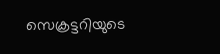സെക്രട്ടറിയുടെ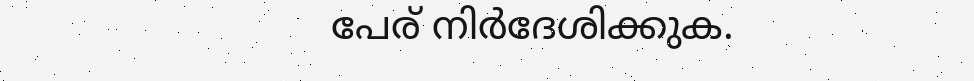പേര് നിർദേശിക്കുക.